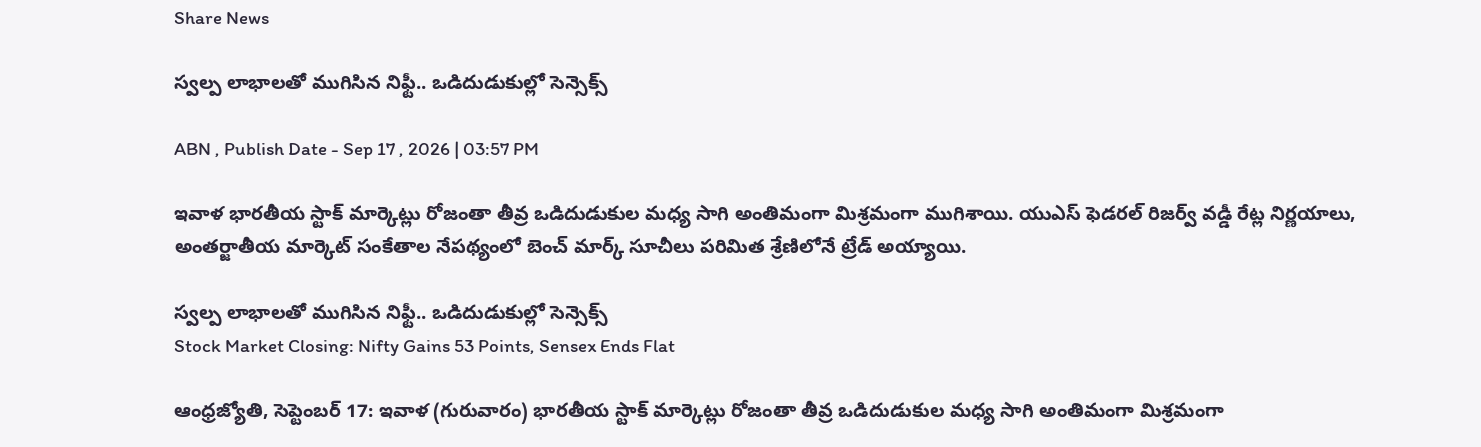Share News

స్వల్ప లాభాలతో ముగిసిన నిఫ్టీ.. ఒడిదుడుకుల్లో సెన్సెక్స్

ABN , Publish Date - Sep 17 , 2026 | 03:57 PM

ఇవాళ భారతీయ స్టాక్ మార్కెట్లు రోజంతా తీవ్ర ఒడిదుడుకుల మధ్య సాగి అంతిమంగా మిశ్రమంగా ముగిశాయి. యుఎస్ ఫెడరల్ రిజర్వ్ వడ్డీ రేట్ల నిర్ణయాలు, అంతర్జాతీయ మార్కెట్ సంకేతాల నేపథ్యంలో బెంచ్ మార్క్ సూచీలు పరిమిత శ్రేణిలోనే ట్రేడ్ అయ్యాయి.

స్వల్ప లాభాలతో ముగిసిన నిఫ్టీ.. ఒడిదుడుకుల్లో సెన్సెక్స్
Stock Market Closing: Nifty Gains 53 Points, Sensex Ends Flat

ఆంధ్రజ్యోతి, సెప్టెంబర్ 17: ఇవాళ (గురువారం) భారతీయ స్టాక్ మార్కెట్లు రోజంతా తీవ్ర ఒడిదుడుకుల మధ్య సాగి అంతిమంగా మిశ్రమంగా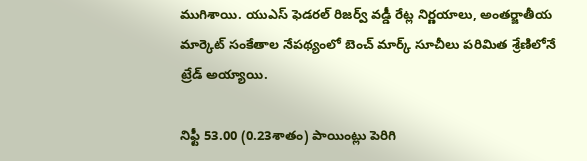ముగిశాయి. యుఎస్ ఫెడరల్ రిజర్వ్ వడ్డీ రేట్ల నిర్ణయాలు, అంతర్జాతీయ మార్కెట్ సంకేతాల నేపథ్యంలో బెంచ్ మార్క్ సూచీలు పరిమిత శ్రేణిలోనే ట్రేడ్ అయ్యాయి.

నిఫ్టీ 53.00 (0.23శాతం) పాయింట్లు పెరిగి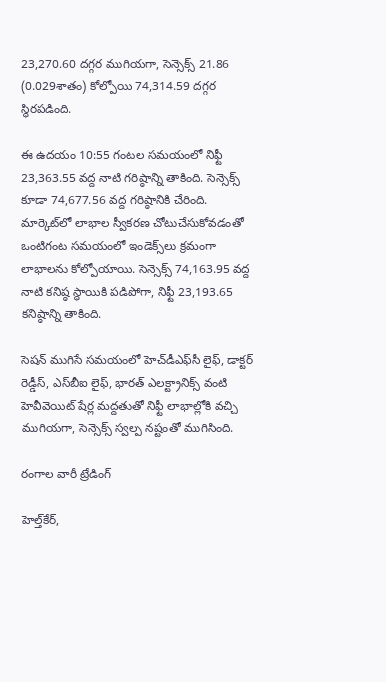23,270.60 దగ్గర ముగియగా, సెన్సెక్స్ 21.86 (0.029శాతం) కోల్పోయి 74,314.59 దగ్గర స్థిరపడింది.

ఈ ఉదయం 10:55 గంటల సమయంలో నిఫ్టీ 23,363.55 వద్ద నాటి గరిష్ఠాన్ని తాకింది. సెన్సెక్స్ కూడా 74,677.56 వద్ద గరిష్ఠానికి చేరింది. మార్కెట్‌లో లాభాల స్వీకరణ చోటుచేసుకోవడంతో ఒంటిగంట సమయంలో ఇండెక్స్‌లు క్రమంగా లాభాలను కోల్పోయాయి. సెన్సెక్స్ 74,163.95 వద్ద నాటి కనిష్ఠ స్థాయికి పడిపోగా, నిఫ్టీ 23,193.65 కనిష్ఠాన్ని తాకింది.

సెషన్ ముగిసే సమయంలో హెచ్‌డీఎఫ్‌సీ లైఫ్, డాక్టర్ రెడ్డీస్, ఎస్‌బీఐ లైఫ్, భారత్ ఎలక్ట్రానిక్స్ వంటి హెవీవెయిట్ షేర్ల మద్దతుతో నిఫ్టీ లాభాల్లోకి వచ్చి ముగియగా, సెన్సెక్స్ స్వల్ప నష్టంతో ముగిసింది.

రంగాల వారీ ట్రేడింగ్

హెల్త్‌కేర్,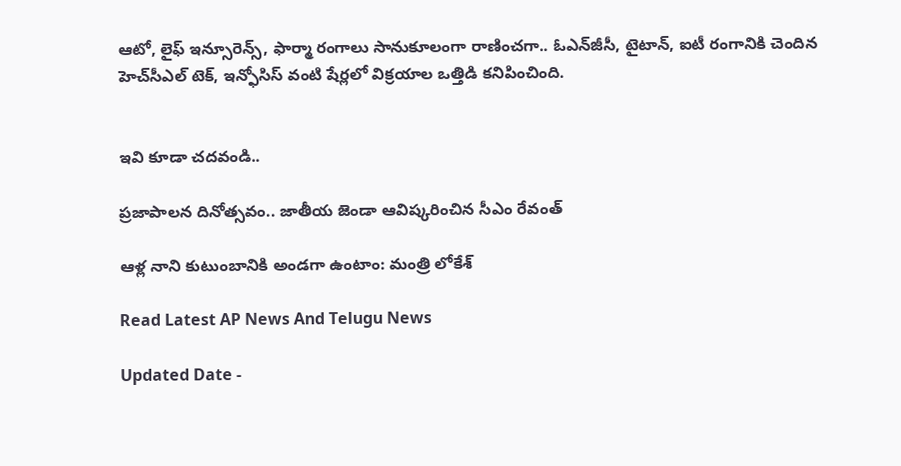ఆటో, లైఫ్ ఇన్సూరెన్స్, ఫార్మా రంగాలు సానుకూలంగా రాణించగా.. ఓఎన్‌జీసీ, టైటాన్, ఐటీ రంగానికి చెందిన హెచ్‌సీఎల్ టెక్, ఇన్ఫోసిస్ వంటి షేర్లలో విక్రయాల ఒత్తిడి కనిపించింది.


ఇవి కూడా చదవండి..

ప్రజాపాలన దినోత్సవం.. జాతీయ జెండా ఆవిష్కరించిన సీఎం రేవంత్

ఆళ్ల నాని కుటుంబానికి అండగా ఉంటాం: మంత్రి లోకేశ్

Read Latest AP News And Telugu News

Updated Date -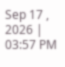Sep 17 , 2026 | 03:57 PM